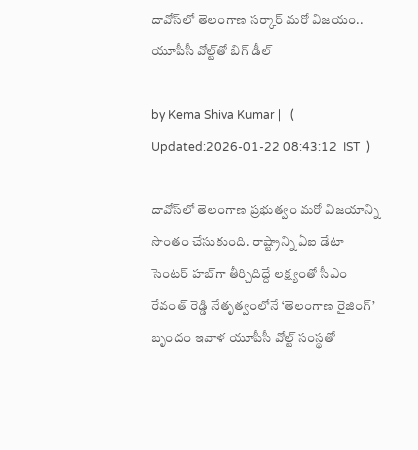దావోస్‌లో తెలంగాణ సర్కార్ మరో విజయం.. యూపీసీ వోల్ట్‌‌తో బిగ్ డీల్

by Kema Shiva Kumar |   (  Updated:2026-01-22 08:43:12  IST  )

దావోస్‌లో తెలంగాణ ప్రభుత్వం మరో విజయాన్ని సొంతం చేసుకుంది. రాష్ట్రాన్ని ఏఐ డేటా సెంటర్ హబ్‌గా తీర్చిదిద్దే లక్ష్యంతో సీఎం రేవంత్ రెడ్డి నేతృత్వంలోనే ‘తెలంగాణ రైజింగ్’ బృందం ఇవాళ యూపీసీ వోల్ట్ సంస్థతో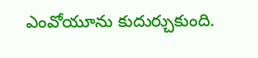ఎంవోయూను కుదుర్చుకుంది.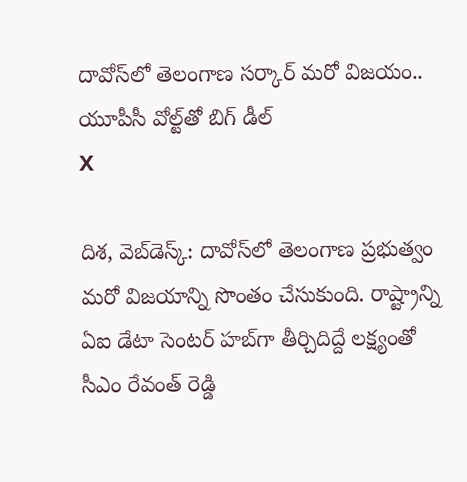దావోస్‌లో తెలంగాణ సర్కార్ మరో విజయం.. యూపీసీ వోల్ట్‌‌తో బిగ్ డీల్
X

దిశ, వెబ్‌డెస్క్: దావోస్‌లో తెలంగాణ ప్రభుత్వం మరో విజయాన్ని సొంతం చేసుకుంది. రాష్ట్రాన్ని ఏఐ డేటా సెంటర్ హబ్‌గా తీర్చిదిద్దే లక్ష్యంతో సీఎం రేవంత్ రెడ్డి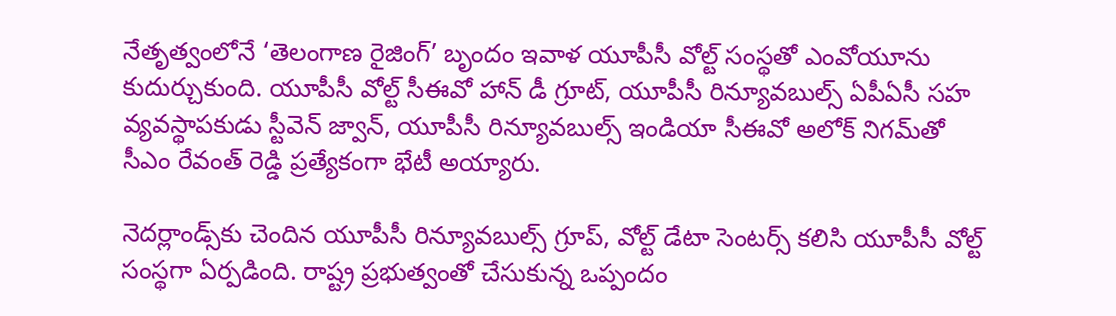నేతృత్వంలోనే ‘తెలంగాణ రైజింగ్’ బృందం ఇవాళ యూపీసీ వోల్ట్ సంస్థతో ఎంవోయూను కుదుర్చుకుంది. యూపీసీ వోల్ట్ సీఈవో హాన్ డీ గ్రూట్, యూపీసీ రిన్యూవబుల్స్ ఏపీఏసీ సహ వ్యవస్థాపకుడు స్టీవెన్ జ్వాన్, యూపీసీ రిన్యూవబుల్స్ ఇండియా సీఈవో అలోక్ నిగమ్‌తో సీఎం రేవంత్ రెడ్డి ప్రత్యేకంగా భేటీ అయ్యారు.

నెదర్లాండ్స్‌‌కు చెందిన యూపీసీ రిన్యూవబుల్స్ గ్రూప్, వోల్ట్ డేటా సెంటర్స్ కలిసి యూపీసీ వోల్ట్ సంస్థగా ఏర్పడింది. రాష్ట్ర ప్రభుత్వంతో చేసుకున్న ఒప్పందం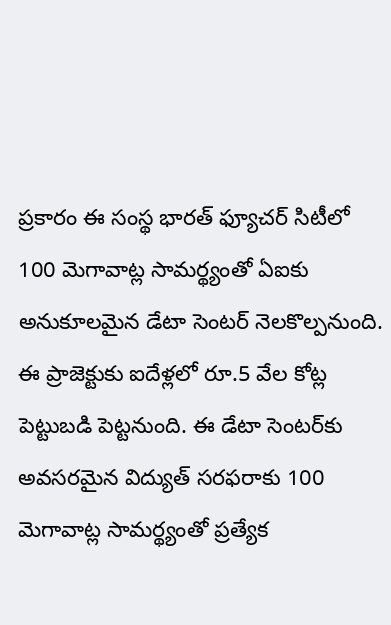ప్రకారం ఈ సంస్థ భారత్ ఫ్యూచర్ సిటీలో 100 మెగావాట్ల సామర్థ్యంతో ఏఐకు అనుకూలమైన డేటా సెంటర్‌ నెలకొల్పనుంది. ఈ ప్రాజెక్టుకు ఐదేళ్లలో రూ.5 వేల కోట్ల పెట్టుబడి పెట్టనుంది. ఈ డేటా సెంటర్‌కు అవసరమైన విద్యుత్‌ సరఫరాకు 100 మెగావాట్ల సామర్థ్యంతో ప్రత్యేక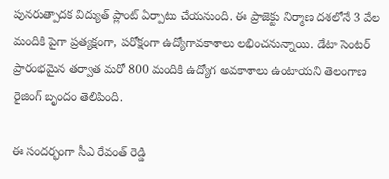పునరుత్పాదక విద్యుత్ ప్లాంట్ ఏర్పాటు చేయనుంది. ఈ ప్రాజెక్టు నిర్మాణ దశలోనే 3 వేల మందికి పైగా ప్రత్యక్షంగా, పరోక్షంగా ఉద్యోగావకాశాలు లభించనున్నాయి. డేటా సెంటర్ ప్రారంభమైన తర్వాత మరో 800 మందికి ఉద్యోగ అవకాశాలు ఉంటాయని తెలంగాణ రైజింగ్ బృందం తెలిపింది.

ఈ సందర్భంగా సీఎ రేవంత్ రెడ్డి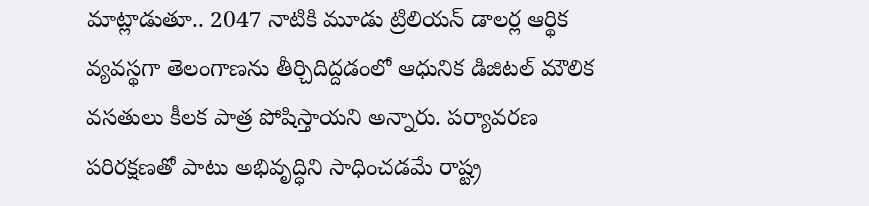మాట్లాడుతూ.. 2047 నాటికి మూడు ట్రిలియన్ డాలర్ల ఆర్థిక వ్యవస్థగా తెలంగాణను తీర్చిదిద్దడంలో ఆధునిక డిజిటల్ మౌలిక వసతులు కీలక పాత్ర పోషిస్తాయని అన్నారు. పర్యావరణ పరిరక్షణతో పాటు అభివృద్ధిని సాధించడమే రాష్ట్ర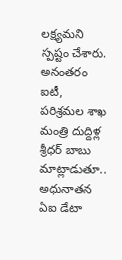లక్ష్యమని స్పష్టం చేశారు. అనంతరం ఐటీ, పరిశ్రమల శాఖ మంత్రి దుద్దిళ్ల శ్రీధర్ బాబు మాట్లాడుతూ.. అధునాతన ఏఐ డేటా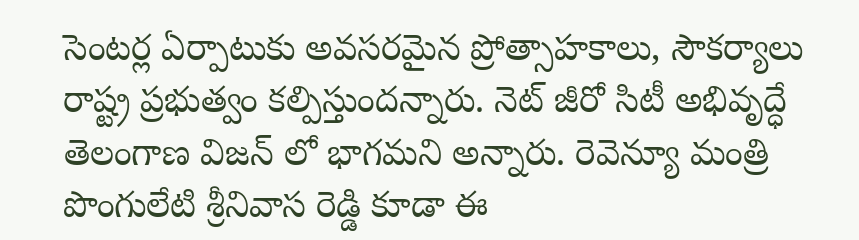సెంటర్ల ఏర్పాటుకు అవసరమైన ప్రోత్సాహకాలు, సౌకర్యాలు రాష్ట్ర ప్రభుత్వం కల్పిస్తుందన్నారు. నెట్ జీరో సిటీ అభివృద్ధే తెలంగాణ విజన్ లో భాగమని అన్నారు. రెవెన్యూ మంత్రి పొంగులేటి శ్రీనివాస రెడ్డి కూడా ఈ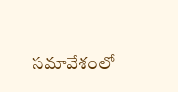సమావేశంలో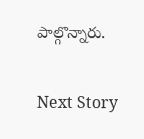పాల్గొన్నారు.

Next Story